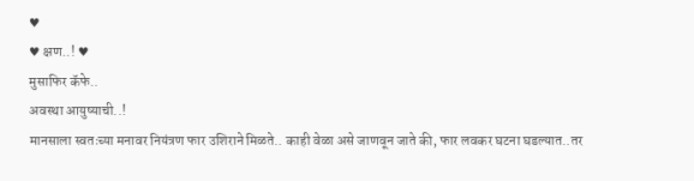♥
♥ क्षण..! ♥
मुसाफिर कॅफे..
अवस्था आयुष्याची..!
मानसाला स्वतःच्या मनावर नियंत्रण फार उशिराने मिळते.. काही वेळा असे जाणवून जाते की, फार लवकर घटना घडल्यात..तर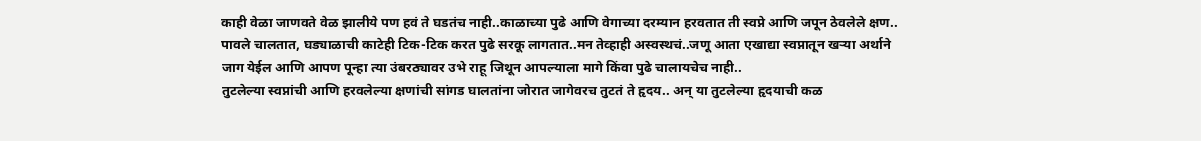काही वेळा जाणवते वेळ झालीये पण हवं ते घडतंच नाही..काळाच्या पुढे आणि वेगाच्या दरम्यान हरवतात ती स्वप्ने आणि जपून ठेवलेले क्षण..
पावले चालतात, घड्याळाची काटेही टिक-टिक करत पुढे सरकू लागतात..मन तेव्हाही अस्वस्थचं..जणू आता एखाद्या स्वप्नातून खऱ्या अर्थाने जाग येईल आणि आपण पून्हा त्या उंबरठ्यावर उभे राहू जिथून आपल्याला मागे किंवा पुढे चालायचेच नाही..
तुटलेल्या स्वप्नांची आणि हरवलेल्या क्षणांची सांगड घालतांना जोरात जागेवरच तुटतं ते हृदय.. अन् या तुटलेल्या हृदयाची कळ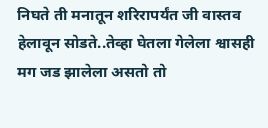निघते ती मनातून शरिरापर्यंत जी वास्तव हेलावून सोडते..तेव्हा घेतला गेलेला श्वासही मग जड झालेला असतो तो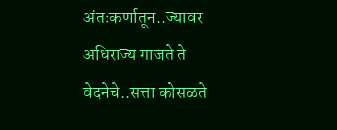अंतःकर्णातून..ज्यावर अधिराज्य गाजते ते वेदनेचे..सत्ता कोसळते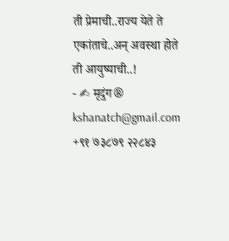ती प्रेमाची..राज्य येते ते एकांताचे..अन् अवस्था होते ती आयुष्याची..!
- ✍ मृदुंग®
kshanatch@gmail.com
+९१ ७३८७९ २२८४३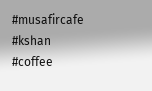#musafircafe #kshan #coffee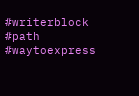#writerblock #path #waytoexpress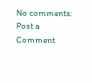No comments:
Post a Comment